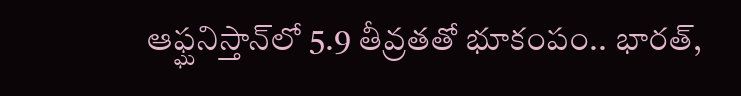ఆఫ్ఘనిస్తాన్‌లో 5.9 తీవ్రతతో భూకంపం.. భారత్,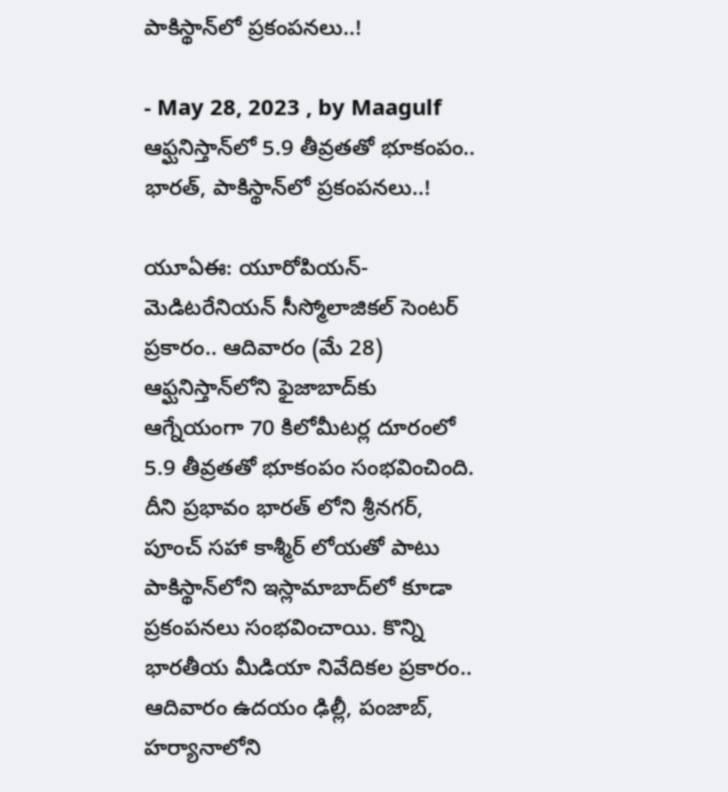పాకిస్థాన్‌లో ప్రకంపనలు..!

- May 28, 2023 , by Maagulf
ఆఫ్ఘనిస్తాన్‌లో 5.9 తీవ్రతతో భూకంపం.. భారత్, పాకిస్థాన్‌లో ప్రకంపనలు..!

యూఏఈ: యూరోపియన్-మెడిటరేనియన్ సీస్మోలాజికల్ సెంటర్ ప్రకారం.. ఆదివారం (మే 28) ఆఫ్ఘనిస్తాన్‌లోని ఫైజాబాద్‌కు ఆగ్నేయంగా 70 కిలోమీటర్ల దూరంలో 5.9 తీవ్రతతో భూకంపం సంభవించింది.  దీని ప్రభావం భారత్ లోని శ్రీనగర్, పూంచ్ సహా కాశ్మీర్ లోయతో పాటు పాకిస్థాన్‌లోని ఇస్లామాబాద్‌లో కూడా ప్రకంపనలు సంభవించాయి. కొన్ని భారతీయ మీడియా నివేదికల ప్రకారం.. ఆదివారం ఉదయం ఢిల్లీ, పంజాబ్,  హర్యానాలోని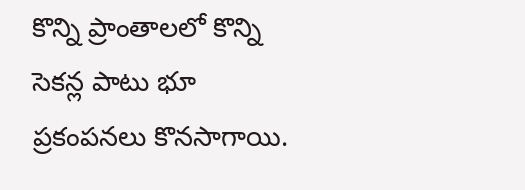కొన్ని ప్రాంతాలలో కొన్ని సెకన్ల పాటు భూ ప్రకంపనలు కొనసాగాయి.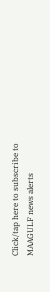Click/tap here to subscribe to MAAGULF news alerts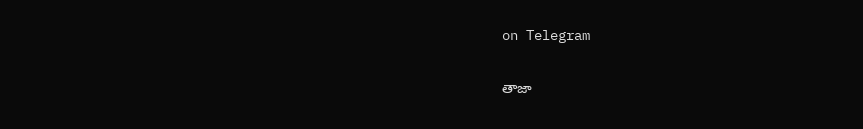on Telegram

తాజా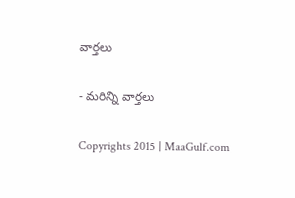వార్తలు

- మరిన్ని వార్తలు

Copyrights 2015 | MaaGulf.com